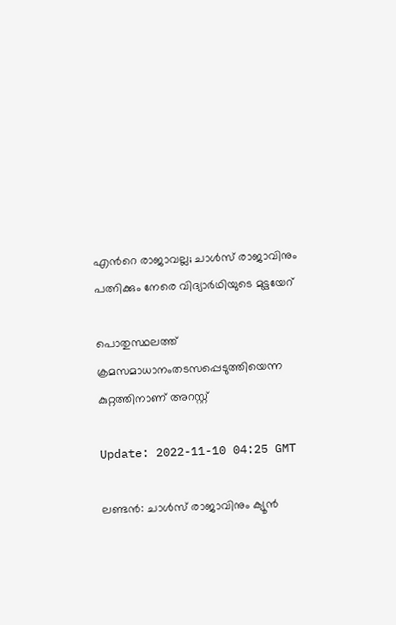എന്‍റെ രാജാവല്ല; ചാള്‍സ് രാജാവിനും പത്നിക്കും നേരെ വിദ്യാര്‍ഥിയുടെ മുട്ടയേറ്

പൊതുസ്ഥലത്ത് ക്രമസമാധാനംതടസപ്പെടുത്തിയെന്ന കുറ്റത്തിനാണ് അറസ്റ്റ്

Update: 2022-11-10 04:25 GMT

ലണ്ടന്‍: ചാള്‍സ് രാജാവിനും ക്യൂന്‍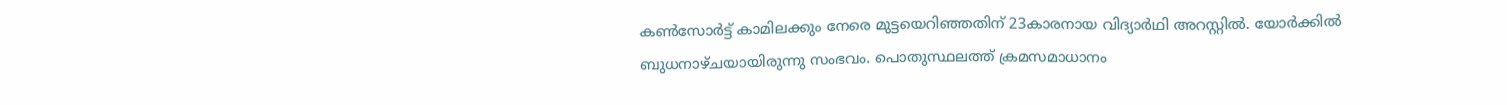കണ്‍സോര്‍ട്ട് കാമിലക്കും നേരെ മുട്ടയെറിഞ്ഞതിന് 23കാരനായ വിദ്യാര്‍ഥി അറസ്റ്റില്‍. യോര്‍ക്കില്‍ ബുധനാഴ്ചയായിരുന്നു സംഭവം. പൊതുസ്ഥലത്ത് ക്രമസമാധാനം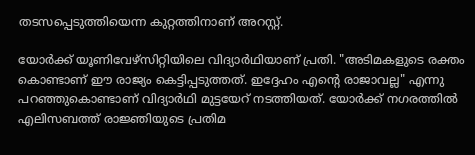തടസപ്പെടുത്തിയെന്ന കുറ്റത്തിനാണ് അറസ്റ്റ്.

യോര്‍ക്ക് യൂണിവേഴ്സിറ്റിയിലെ വിദ്യാര്‍ഥിയാണ് പ്രതി. "അടിമകളുടെ രക്തം കൊണ്ടാണ് ഈ രാജ്യം കെട്ടിപ്പടുത്തത്. ഇദ്ദേഹം എന്‍റെ രാജാവല്ല" എന്നു പറഞ്ഞുകൊണ്ടാണ് വിദ്യാര്‍ഥി മുട്ടയേറ് നടത്തിയത്. യോര്‍ക്ക് നഗരത്തില്‍ എലിസബത്ത് രാജ്ഞിയുടെ പ്രതിമ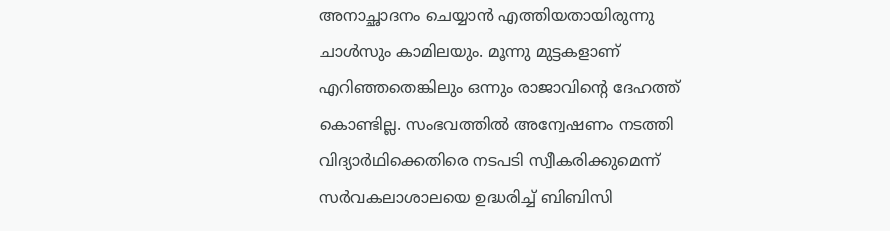അനാച്ഛാദനം ചെയ്യാന്‍ എത്തിയതായിരുന്നു ചാള്‍സും കാമിലയും. മൂന്നു മുട്ടകളാണ് എറിഞ്ഞതെങ്കിലും ഒന്നും രാജാവിന്‍റെ ദേഹത്ത് കൊണ്ടില്ല. സംഭവത്തില്‍ അന്വേഷണം നടത്തി വിദ്യാര്‍ഥിക്കെതിരെ നടപടി സ്വീകരിക്കുമെന്ന് സര്‍വകലാശാലയെ ഉദ്ധരിച്ച് ബിബിസി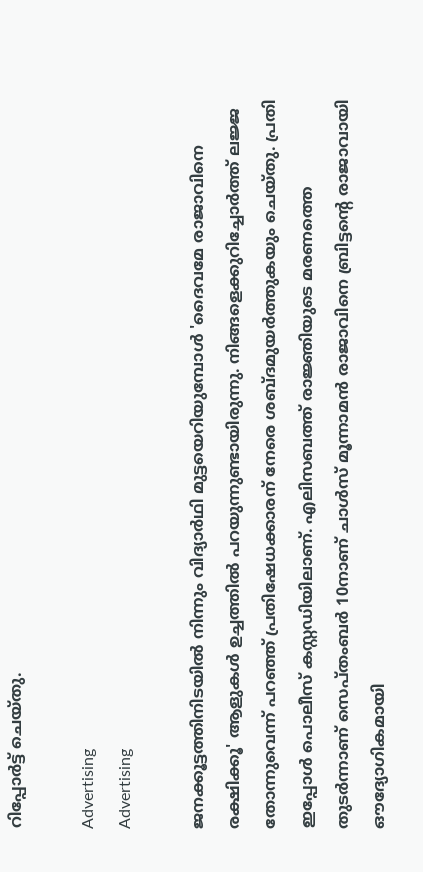റിപ്പോര്‍ട്ട് ചെയ്തു.

Advertising
Advertising

ജനക്കൂട്ടത്തിനിടയില്‍ നിന്നും വിദ്യാര്‍ഥി മുട്ടയെറിയുമ്പോള്‍ 'ദൈവമേ രാജാവിനെ രക്ഷിക്കൂ' ആളുകള്‍ ഉച്ചത്തില്‍ പറയുന്നുണ്ടായിരുന്നു. നിങ്ങളെക്കുറിച്ചോര്‍ത്ത് ലജ്ജ തോന്നുവെന്ന് പറഞ്ഞ് പ്രതിഷേധക്കാരന് നേരെ ശബ്ദമുയര്‍ത്തുകയും ചെയ്തു. പ്രതി ഇപ്പോള്‍ പൊലീസ് കസ്റ്റഡിയിലാണ്. എലിസബത്ത് രാജ്ഞിയുടെ മരണത്തെ തുടര്‍ന്നാണ് സെപ്തംബര്‍ 10നാണ് ചാൾസ് മൂന്നാമൻ രാജാവിനെ ബ്രിട്ടന്‍റെ രാജാവായി ഔദ്യോഗികമായി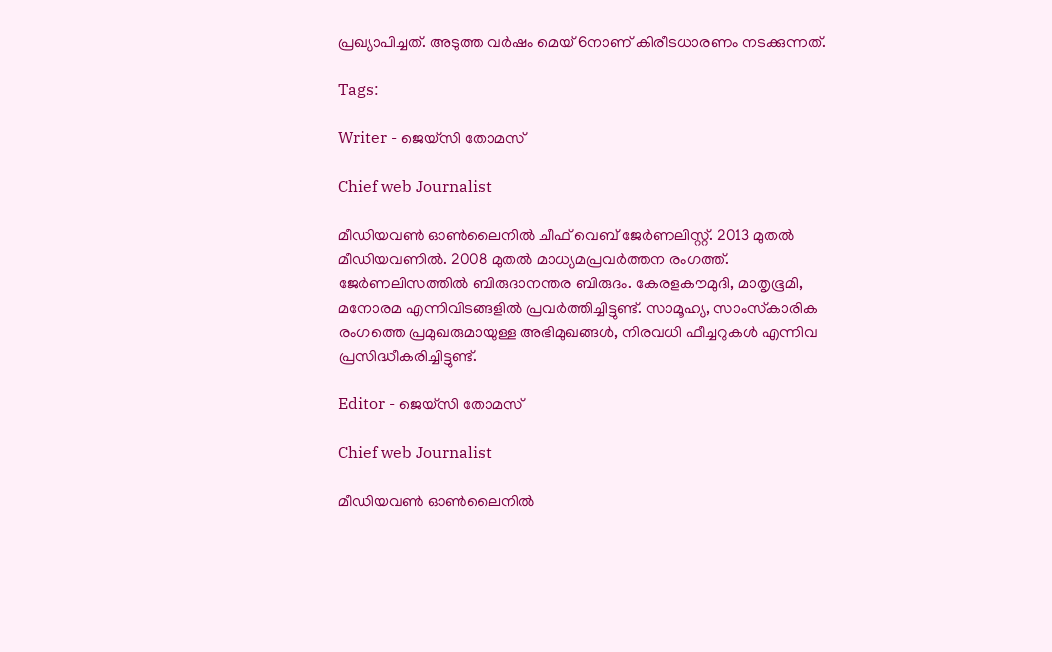പ്രഖ്യാപിച്ചത്. അടുത്ത വര്‍ഷം മെയ് 6നാണ് കിരീടധാരണം നടക്കുന്നത്.

Tags:

Writer - ജെയ്സി തോമസ്

Chief web Journalist

മീഡിയവൺ ഓൺലൈനിൽ ചീഫ് വെബ് ജേർണലിസ്റ്റ്. 2013 മുതൽ മീഡിയവണിൽ. 2008 മുതൽ മാധ്യമപ്രവർത്തന രംഗത്ത്. ജേർണലിസത്തിൽ ബിരുദാനന്തര ബിരുദം. കേരളകൗമുദി, മാതൃഭൂമി, മനോരമ എന്നിവിടങ്ങളിൽ പ്രവർത്തിച്ചിട്ടുണ്ട്. സാമൂഹ്യ, സാംസ്‌കാരിക രംഗത്തെ പ്രമുഖരുമായുള്ള അഭിമുഖങ്ങൾ, നിരവധി ഫീച്ചറുകൾ എന്നിവ പ്രസിദ്ധീകരിച്ചിട്ടുണ്ട്.

Editor - ജെയ്സി തോമസ്

Chief web Journalist

മീഡിയവൺ ഓൺലൈനിൽ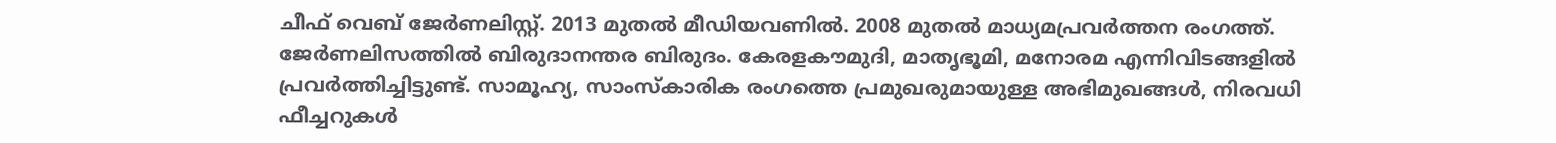ചീഫ് വെബ് ജേർണലിസ്റ്റ്. 2013 മുതൽ മീഡിയവണിൽ. 2008 മുതൽ മാധ്യമപ്രവർത്തന രംഗത്ത്. ജേർണലിസത്തിൽ ബിരുദാനന്തര ബിരുദം. കേരളകൗമുദി, മാതൃഭൂമി, മനോരമ എന്നിവിടങ്ങളിൽ പ്രവർത്തിച്ചിട്ടുണ്ട്. സാമൂഹ്യ, സാംസ്‌കാരിക രംഗത്തെ പ്രമുഖരുമായുള്ള അഭിമുഖങ്ങൾ, നിരവധി ഫീച്ചറുകൾ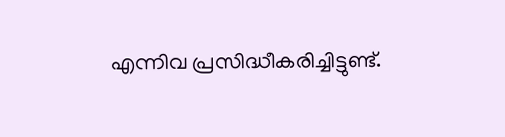എന്നിവ പ്രസിദ്ധീകരിച്ചിട്ടുണ്ട്.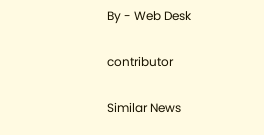By - Web Desk

contributor

Similar News